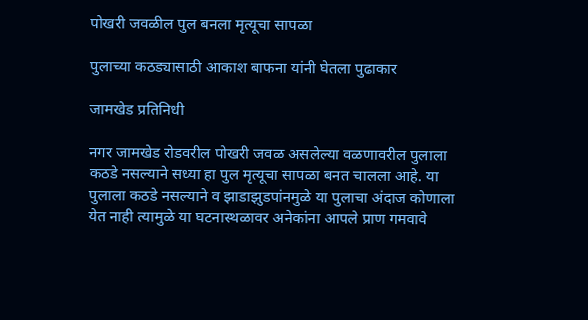पोखरी जवळील पुल बनला मृत्यूचा सापळा

पुलाच्या कठड्यासाठी आकाश बाफना यांनी घेतला पुढाकार

जामखेड प्रतिनिधी

नगर जामखेड रोडवरील पोखरी जवळ असलेल्या वळणावरील पुलाला कठडे नसल्याने सध्या हा पुल मृत्यूचा सापळा बनत चालला आहे. या पुलाला कठडे नसल्याने व झाडाझुडपांनमुळे या पुलाचा अंदाज कोणाला येत नाही त्यामुळे या घटनास्थळावर अनेकांना आपले प्राण गमवावे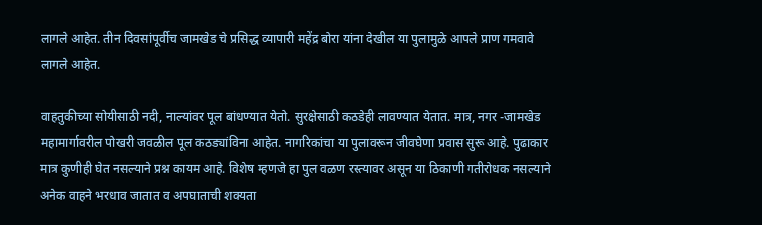लागले आहेत. तीन दिवसांपूर्वीच जामखेड चे प्रसिद्ध व्यापारी महेंद्र बोरा यांना देखील या पुलामुळे आपले प्राण गमवावे लागले आहेत.

वाहतुकीच्या सोयीसाठी नदी, नाल्यांवर पूल बांधण्यात येतो. सुरक्षेसाठी कठडेही लावण्यात येतात. मात्र, नगर -जामखेड महामार्गावरील पोखरी जवळील पूल कठड्यांविना आहेत. नागरिकांचा या पुलावरून जीवघेणा प्रवास सुरू आहे. पुढाकार मात्र कुणीही घेत नसल्याने प्रश्न कायम आहे. विशेष म्हणजे हा पुल वळण रस्त्यावर असून या ठिकाणी गतीरोधक नसल्याने अनेक वाहने भरधाव जातात व अपघाताची शक्यता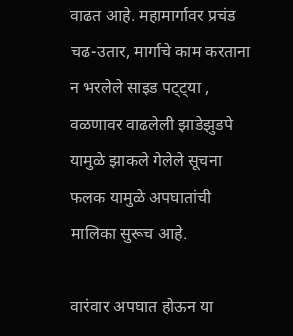वाढत आहे. महामार्गावर प्रचंड चढ-उतार, मार्गाचे काम करताना न भरलेले साइड पट्ट्या , वळणावर वाढलेली झाडेझुडपे यामुळे झाकले गेलेले सूचना फलक यामुळे अपघातांची मालिका सुरूच आहे.

वारंवार अपघात होऊन या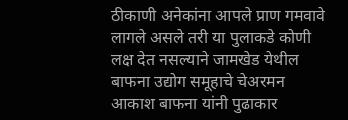ठीकाणी अनेकांना आपले प्राण गमवावे लागले असले तरी या पुलाकडे कोणी लक्ष देत नसल्याने जामखेड येथील बाफना उद्योग समूहाचे चेअरमन आकाश बाफना यांनी पुढाकार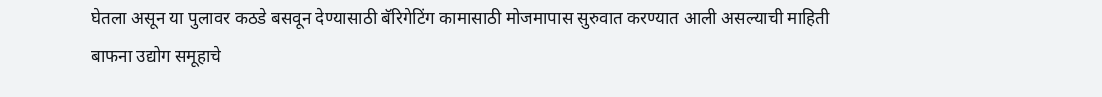घेतला असून या पुलावर कठडे बसवून देण्यासाठी बॅरिगेटिंग कामासाठी मोजमापास सुरुवात करण्यात आली असल्याची माहिती बाफना उद्योग समूहाचे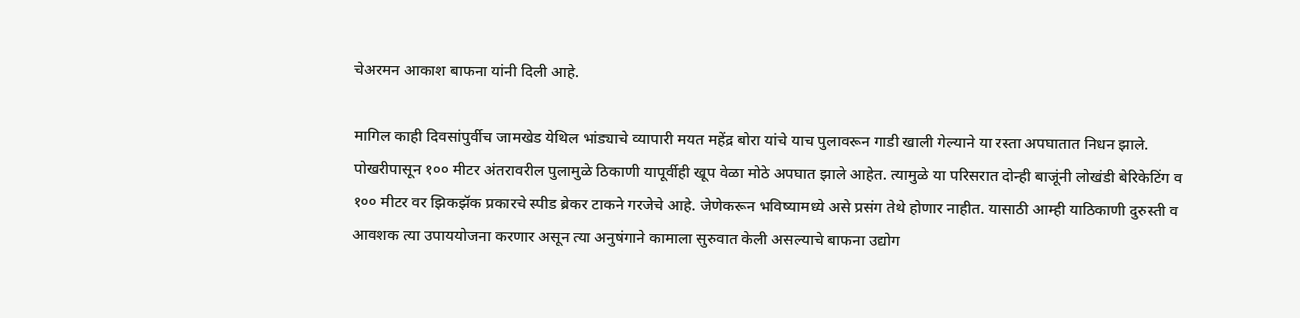चेअरमन आकाश बाफना यांनी दिली आहे.

मागिल काही दिवसांपुर्वीच जामखेड येथिल भांड्याचे व्यापारी मयत महेंद्र बोरा यांचे याच पुलावरून गाडी खाली गेल्याने या रस्ता अपघातात निधन झाले. पोखरीपासून १०० मीटर अंतरावरील पुलामुळे ठिकाणी यापूर्वीही खूप वेळा मोठे अपघात झाले आहेत. त्यामुळे या परिसरात दोन्ही बाजूंनी लोखंडी बेरिकेटिंग व १०० मीटर वर झिकझॅक प्रकारचे स्पीड ब्रेकर टाकने गरजेचे आहे. जेणेकरून भविष्यामध्ये असे प्रसंग तेथे होणार नाहीत. यासाठी आम्ही याठिकाणी दुरुस्ती व आवशक त्या उपाययोजना करणार असून त्या अनुषंगाने कामाला सुरुवात केली असल्याचे बाफना उद्योग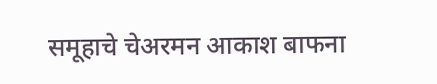समूहाचे चेअरमन आकाश बाफना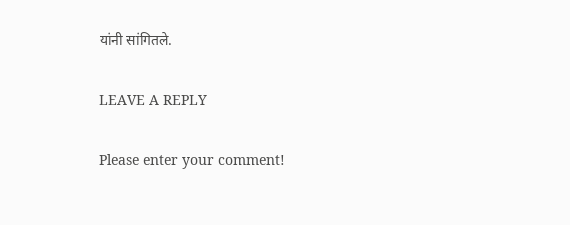यांनी सांगितले.

LEAVE A REPLY

Please enter your comment!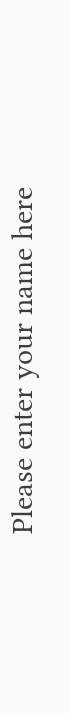Please enter your name here